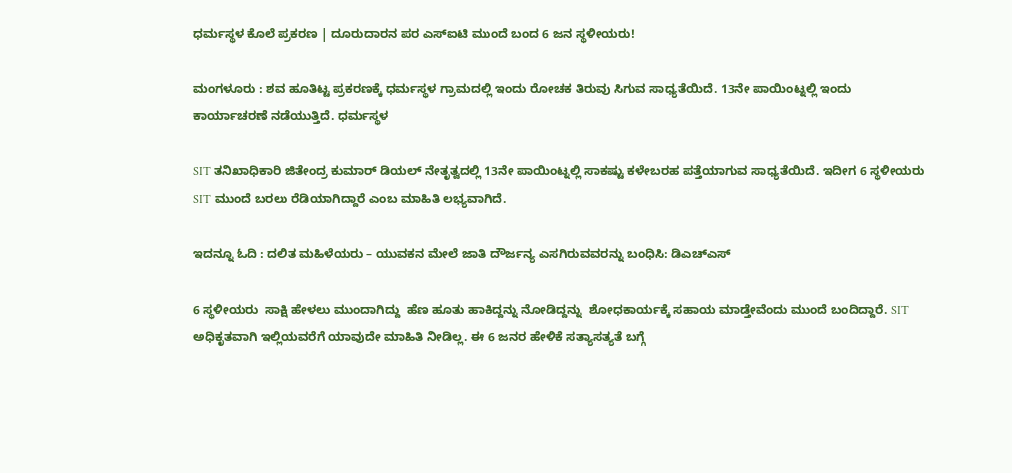ಧರ್ಮಸ್ಥಳ ಕೊಲೆ ಪ್ರಕರಣ | ದೂರುದಾರನ ಪರ ಎಸ್‌ಐಟಿ ಮುಂದೆ ಬಂದ 6 ಜನ ಸ್ಥಳೀಯರು!

ಮಂಗಳೂರು : ಶವ ಹೂತಿಟ್ಟ ಪ್ರಕರಣಕ್ಕೆ ಧರ್ಮಸ್ಥಳ ಗ್ರಾಮದಲ್ಲಿ ಇಂದು ರೋಚಕ ತಿರುವು ಸಿಗುವ ಸಾಧ್ಯತೆಯಿದೆ. 13ನೇ ಪಾಯಿಂಟ್ನಲ್ಲಿ ಇಂದು ಕಾರ್ಯಾಚರಣೆ ನಡೆಯುತ್ತಿದೆ. ಧರ್ಮಸ್ಥಳ

SIT ತನಿಖಾಧಿಕಾರಿ ಜಿತೇಂದ್ರ ಕುಮಾರ್ ಡಿಯಲ್ ನೇತೃತ್ವದಲ್ಲಿ 13ನೇ ಪಾಯಿಂಟ್ನಲ್ಲಿ ಸಾಕಷ್ಟು ಕಳೇಬರಹ ಪತ್ತೆಯಾಗುವ ಸಾಧ್ಯತೆಯಿದೆ. ಇದೀಗ 6 ಸ್ಥಳೀಯರು SIT ಮುಂದೆ ಬರಲು ರೆಡಿಯಾಗಿದ್ದಾರೆ ಎಂಬ ಮಾಹಿತಿ ಲಭ್ಯವಾಗಿದೆ.

ಇದನ್ನೂ ಓದಿ : ದಲಿತ ಮಹಿಳೆಯರು – ಯುವಕನ ಮೇಲೆ ಜಾತಿ ದೌರ್ಜನ್ಯ ಎಸಗಿರುವವರನ್ನು ಬಂಧಿಸಿ: ಡಿಎಚ್ಎಸ್

6 ಸ್ಥಳೀಯರು  ಸಾಕ್ಷಿ ಹೇಳಲು ಮುಂದಾಗಿದ್ದು  ಹೆಣ ಹೂತು ಹಾಕಿದ್ದನ್ನು ನೋಡಿದ್ದನ್ನು  ಶೋಧಕಾರ್ಯಕ್ಕೆ ಸಹಾಯ ಮಾಡ್ತೇವೆಂದು ಮುಂದೆ ಬಂದಿದ್ದಾರೆ. SIT ಅಧಿಕೃತವಾಗಿ ಇಲ್ಲಿಯವರೆಗೆ ಯಾವುದೇ ಮಾಹಿತಿ ನೀಡಿಲ್ಲ. ಈ 6 ಜನರ ಹೇಳಿಕೆ ಸತ್ಯಾಸತ್ಯತೆ ಬಗ್ಗೆ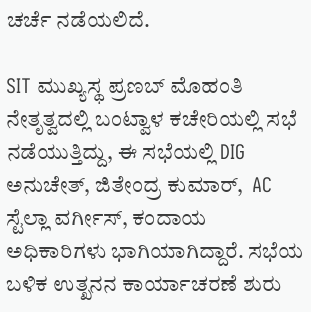ಚರ್ಚೆ ನಡೆಯಲಿದೆ.

SIT ಮುಖ್ಯಸ್ಥ ಪ್ರಣಬ್ ಮೊಹಂತಿ ನೇತೃತ್ವದಲ್ಲಿ ಬಂಟ್ವಾಳ ಕಚೇರಿಯಲ್ಲಿ ಸಭೆ ನಡೆಯುತ್ತಿದ್ದು, ಈ ಸಭೆಯಲ್ಲಿ DIG ಅನುಚೇತ್, ಜಿತೇಂದ್ರ ಕುಮಾರ್,  AC ಸ್ಟೆಲ್ಲಾ ವರ್ಗೀಸ್, ಕಂದಾಯ ಅಧಿಕಾರಿಗಳು ಭಾಗಿಯಾಗಿದ್ದಾರೆ. ಸಭೆಯ ಬಳಿಕ ಉತ್ಖನನ ಕಾರ್ಯಾಚರಣೆ ಶುರು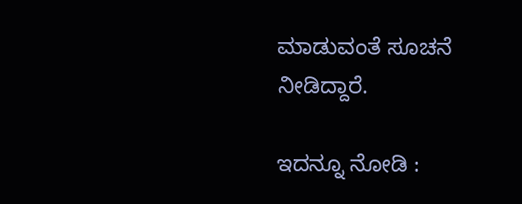ಮಾಡುವಂತೆ ಸೂಚನೆ ನೀಡಿದ್ದಾರೆ.

ಇದನ್ನೂ ನೋಡಿ :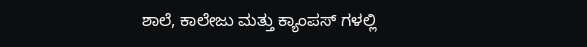ಶಾಲೆ, ಕಾಲೇಜು ಮತ್ತು ಕ್ಯಾಂಪಸ್ ಗಳಲ್ಲಿ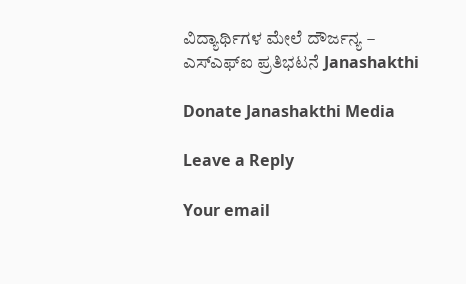ವಿದ್ಯಾರ್ಥಿಗಳ ಮೇಲೆ ದೌರ್ಜನ್ಯ – ಎಸ್‌ಎಫ್‌ಐ ಪ್ರತಿಭಟನೆ Janashakthi

Donate Janashakthi Media

Leave a Reply

Your email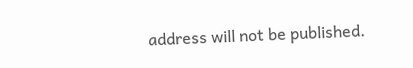address will not be published.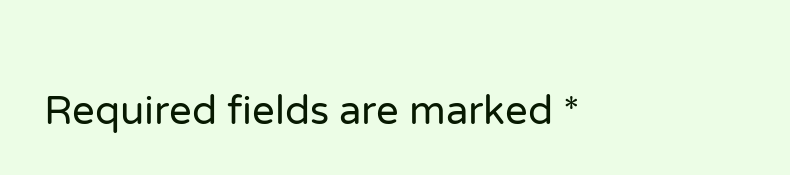Required fields are marked *